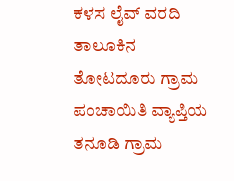ಕಳಸ ಲೈವ್ ವರದಿ
ತಾಲೂಕಿನ ತೋಟದೂರು ಗ್ರಾಮ ಪಂಚಾಯಿತಿ ವ್ಯಾಪ್ತಿಯ ತನೂಡಿ ಗ್ರಾಮ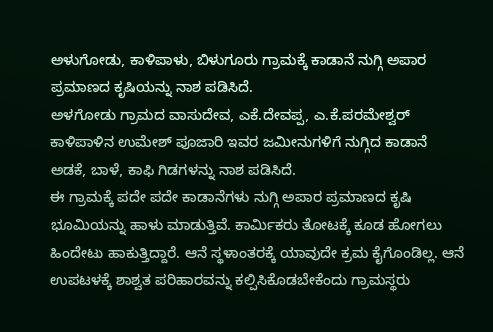ಅಳುಗೋಡು, ಕಾಳಿಪಾಳು, ಬಿಳುಗೂರು ಗ್ರಾಮಕ್ಕೆ ಕಾಡಾನೆ ನುಗ್ಗಿ ಅಪಾರ ಪ್ರಮಾಣದ ಕೃಷಿಯನ್ನು ನಾಶ ಪಡಿಸಿದೆ.
ಅಳಗೋಡು ಗ್ರಾಮದ ವಾಸುದೇವ, ಎಕೆ.ದೇವಪ್ಪ, ಎ.ಕೆ.ಪರಮೇಶ್ವರ್ ಕಾಳಿಪಾಳಿನ ಉಮೇಶ್ ಪೂಜಾರಿ ಇವರ ಜಮೀನುಗಳಿಗೆ ನುಗ್ಗಿದ ಕಾಡಾನೆ ಅಡಕೆ, ಬಾಳೆ, ಕಾಫಿ ಗಿಡಗಳನ್ನು ನಾಶ ಪಡಿಸಿದೆ.
ಈ ಗ್ರಾಮಕ್ಕೆ ಪದೇ ಪದೇ ಕಾಡಾನೆಗಳು ನುಗ್ಗಿ ಅಪಾರ ಪ್ರಮಾಣದ ಕೃಷಿ ಭೂಮಿಯನ್ನು ಹಾಳು ಮಾಡುತ್ತಿವೆ. ಕಾರ್ಮಿಕರು ತೋಟಕ್ಕೆ ಕೂಡ ಹೋಗಲು ಹಿಂದೇಟು ಹಾಕುತ್ತಿದ್ದಾರೆ. ಆನೆ ಸ್ಥಳಾಂತರಕ್ಕೆ ಯಾವುದೇ ಕ್ರಮ ಕೈಗೊಂಡಿಲ್ಲ. ಆನೆ ಉಪಟಳಕ್ಕೆ ಶಾಶ್ವತ ಪರಿಹಾರವನ್ನು ಕಲ್ಪಿಸಿಕೊಡಬೇಕೆಂದು ಗ್ರಾಮಸ್ಥರು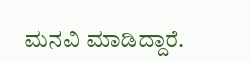ಮನವಿ ಮಾಡಿದ್ದಾರೆ.